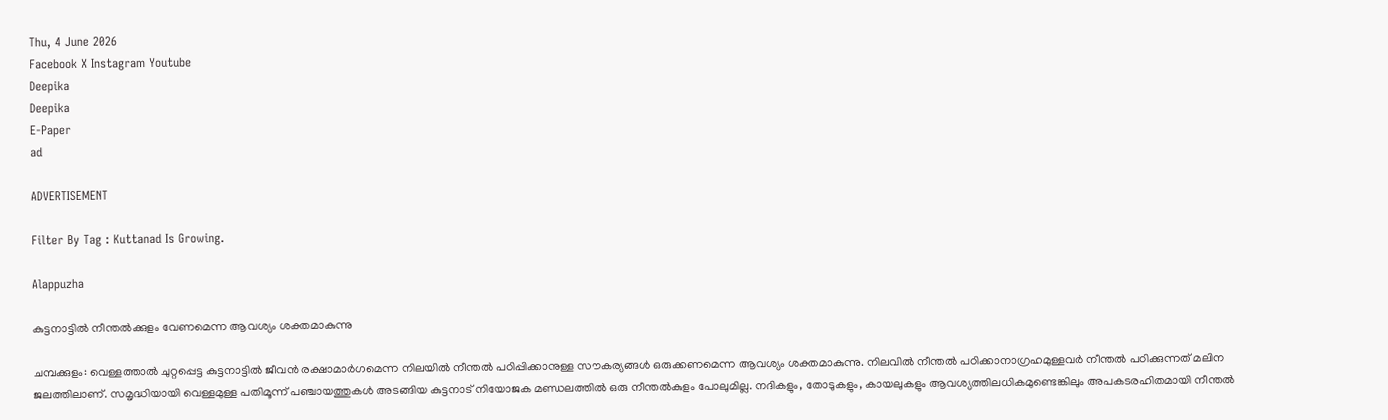Thu, 4 June 2026
Facebook X Instagram Youtube
Deepika
Deepika
E-Paper
ad

ADVERTISEMENT

Filter By Tag : Kuttanad Is Growing.

Alappuzha

കുട്ടനാട്ടിൽ നീന്തൽക്കുളം വേണമെന്ന ആവശ്യം ശക്തമാകുന്നു

ചമ്പക്കുളം: വെള്ളത്താൽ ചുറ്റപ്പെട്ട കുട്ടനാട്ടിൽ ജീവൻ രക്ഷാമാർഗമെന്ന നിലയിൽ നീന്തൽ പഠിപ്പിക്കാനുള്ള സൗകര്യങ്ങൾ ഒരുക്കണമെന്ന ആവശ്യം ശക്തമാകുന്നു. നിലവിൽ നീന്തൽ പഠിക്കാനാഗ്രഹമുള്ളവർ നീന്തൽ പഠിക്കുന്നത് മലിന ജലത്തിലാണ്. സമൃദ്ധിയായി വെള്ളമുള്ള പതിമൂന്ന് പഞ്ചായത്തുകൾ അടങ്ങിയ കുട്ടനാട് നിയോജക മണ്ഡലത്തിൽ ഒരു നീന്തൽകുളം പോലുമില്ല. നദികളും, തോടുകളും, കായലുകളും ആവശ്യത്തിലധികമുണ്ടെങ്കിലും അപകടരഹിതമായി നീന്തൽ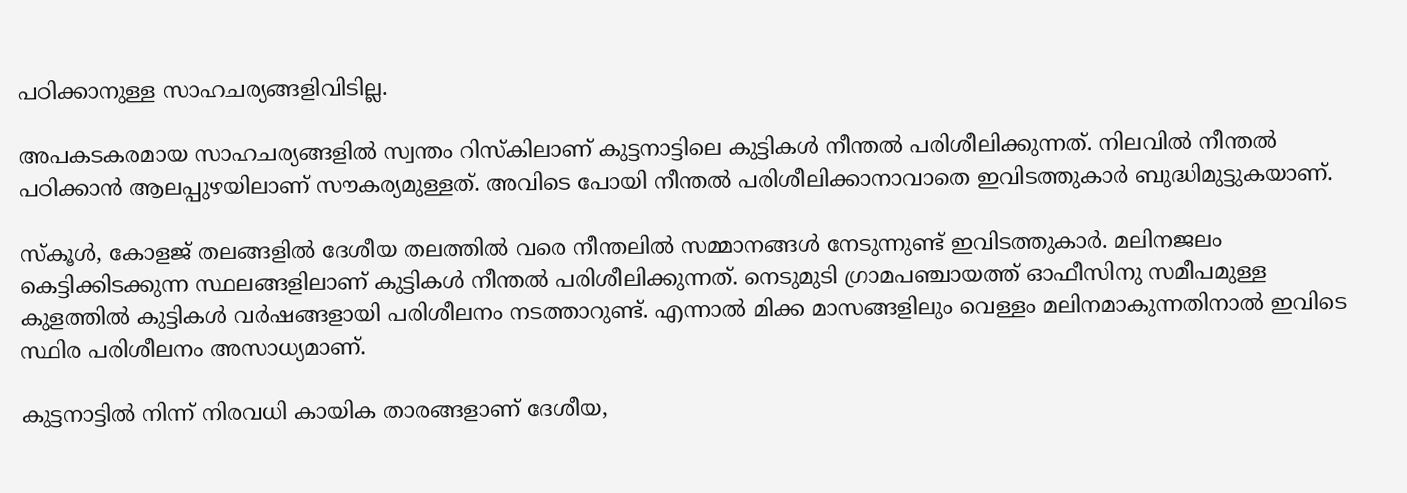പഠിക്കാനുള്ള സാഹചര്യങ്ങളിവിടില്ല.

അപകടകരമായ സാഹചര്യങ്ങളിൽ സ്വന്തം റിസ്‌കിലാണ് കുട്ടനാട്ടിലെ കുട്ടികൾ നീന്തൽ പരിശീലിക്കുന്നത്. നിലവിൽ നീന്തൽ പഠിക്കാൻ ആലപ്പുഴയിലാണ് സൗകര്യമുള്ളത്. അവി‌ടെ പോയി നീന്തൽ പരിശീലിക്കാനാവാതെ ഇവിടത്തുകാർ ബുദ്ധിമുട്ടുകയാണ്.

സ്‌കൂൾ, കോളജ് തലങ്ങളിൽ ദേശീയ തലത്തിൽ വരെ നീന്തലിൽ സമ്മാനങ്ങൾ നേടുന്നുണ്ട് ഇവിടത്തുകാർ. മലിനജലം കെട്ടിക്കിടക്കുന്ന സ്ഥലങ്ങളിലാണ് കുട്ടികൾ നീന്തൽ പരിശീലിക്കുന്നത്. നെടുമുടി ഗ്രാമപഞ്ചായത്ത് ഓഫീസിനു സമീപമുള്ള കുളത്തിൽ കുട്ടികൾ വർഷങ്ങളായി പരിശീലനം നടത്താറുണ്ട്. എന്നാൽ മിക്ക മാസങ്ങളിലും വെള്ളം മലിനമാകുന്നതിനാൽ ഇവിടെ സ്ഥിര പരിശീലനം അസാധ്യമാണ്.

കുട്ടനാട്ടിൽ നിന്ന് നിരവധി കായിക താരങ്ങളാണ് ദേശീയ,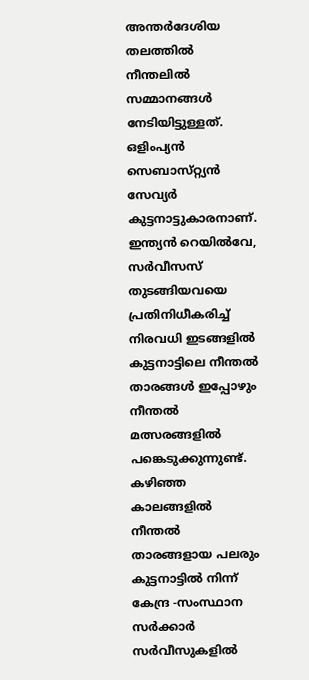അന്തർദേശിയ തലത്തിൽ നീന്തലിൽ സമ്മാനങ്ങൾ നേടിയിട്ടുള്ളത്. ഒളിംപ്യൻ സെബാസ്‌റ്റ്യൻ സേവ്യർ കുട്ടനാട്ടുകാരനാണ്. ഇന്ത്യൻ റെയിൽവേ, സർവീസസ് തുടങ്ങിയവയെ പ്രതിനിധീകരിച്ച് നിരവധി ഇടങ്ങളിൽ കുട്ടനാട്ടിലെ നീന്തൽ താരങ്ങൾ ഇപ്പോഴും നീന്തൽ മത്സരങ്ങളിൽ പങ്കെടുക്കുന്നുണ്ട്. കഴിഞ്ഞ കാലങ്ങളിൽ നീന്തൽ താരങ്ങളായ പലരും കുട്ടനാട്ടിൽ നിന്ന് കേന്ദ്ര -സംസ്ഥാന സർക്കാർ സർവീസുകളിൽ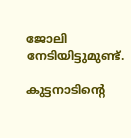ജോലി നേടിയിട്ടുമുണ്ട്.

കുട്ടനാടിന്‍റെ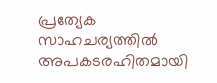പ്രത്യേക സാഹചര്യത്തിൽ അപകടരഹിതമായി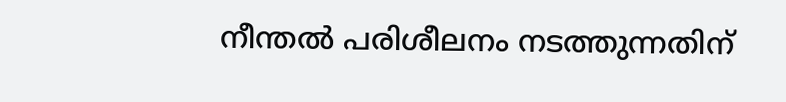നീന്തൽ പരിശീലനം നടത്തുന്നതിന്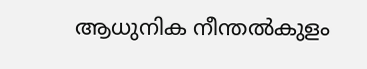ആധുനിക നീന്തൽകുളം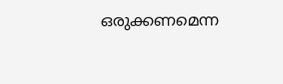ഒരുക്കണമെന്ന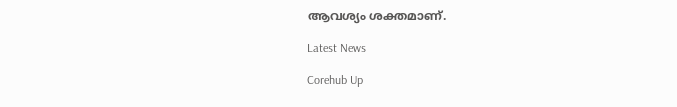ആവശ്യം ശക്തമാണ്.

Latest News

Corehub Up